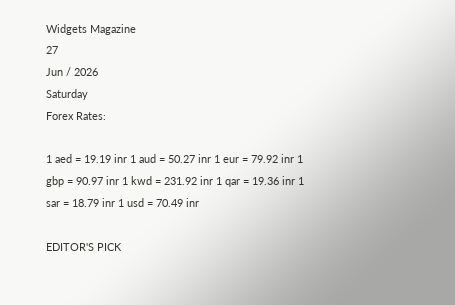Widgets Magazine
27
Jun / 2026
Saturday
Forex Rates:

1 aed = 19.19 inr 1 aud = 50.27 inr 1 eur = 79.92 inr 1 gbp = 90.97 inr 1 kwd = 231.92 inr 1 qar = 19.36 inr 1 sar = 18.79 inr 1 usd = 70.49 inr

EDITOR'S PICK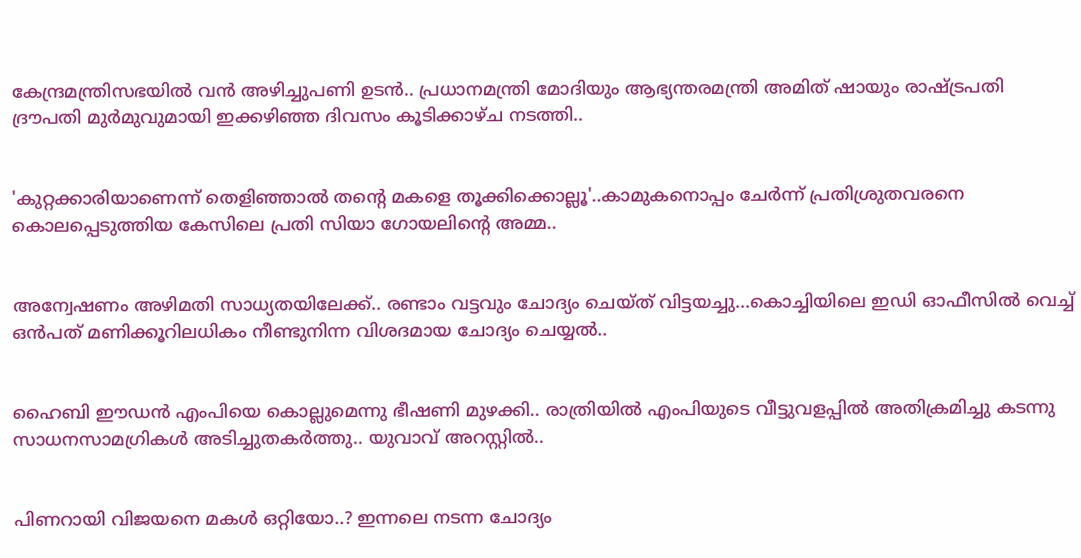കേന്ദ്രമന്ത്രിസഭയിൽ വൻ അഴിച്ചുപണി ഉടൻ.. പ്രധാനമന്ത്രി മോദിയും ആഭ്യന്തരമന്ത്രി അമിത് ഷായും രാഷ്ട്രപതി ദ്രൗപതി മുർമുവുമായി ഇക്കഴിഞ്ഞ ദിവസം കൂടിക്കാഴ്ച നടത്തി..


'കുറ്റക്കാരിയാണെന്ന് തെളിഞ്ഞാൽ തന്റെ മകളെ തൂക്കിക്കൊല്ലൂ'..കാമുകനൊപ്പം ചേർന്ന് പ്രതിശ്രുതവരനെ കൊലപ്പെടുത്തിയ കേസിലെ പ്രതി സിയാ ഗോയലിന്റെ അമ്മ..


അന്വേഷണം അഴിമതി സാധ്യതയിലേക്ക്.. രണ്ടാം വട്ടവും ചോദ്യം ചെയ്ത് വിട്ടയച്ചു...കൊച്ചിയിലെ ഇഡി ഓഫീസില്‍ വെച്ച് ഒന്‍പത് മണിക്കൂറിലധികം നീണ്ടുനിന്ന വിശദമായ ചോദ്യം ചെയ്യൽ..


ഹൈബി ഈഡന്‍ എംപിയെ കൊല്ലുമെന്നു ഭീഷണി മുഴക്കി.. രാത്രിയില്‍ എംപിയുടെ വീട്ടുവളപ്പില്‍ അതിക്രമിച്ചു കടന്നു സാധനസാമഗ്രികള്‍ അടിച്ചുതകര്‍ത്തു.. യുവാവ് അറസ്റ്റില്‍..


പിണറായി വിജയനെ മകൾ ഒറ്റിയോ..? ഇന്നലെ നടന്ന ചോദ്യം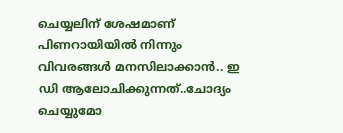ചെയ്യലിന് ശേഷമാണ് പിണറായിയിൽ നിന്നും വിവരങ്ങൾ മനസിലാക്കാൻ.. ഇ ഡി ആലോചിക്കുന്നത്..ചോദ്യം ചെയ്യുമോ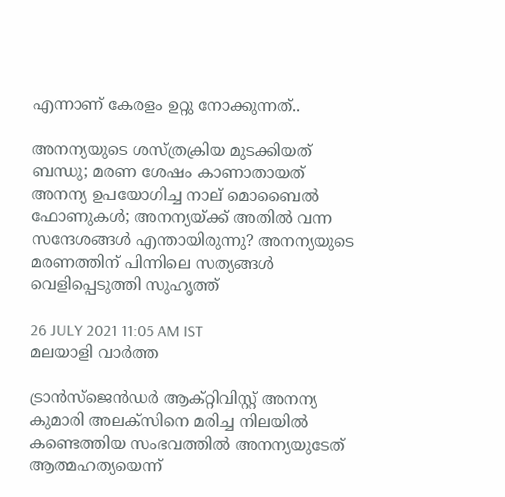എന്നാണ് കേരളം ഉറ്റു നോക്കുന്നത്..

അനന്യയുടെ ശസ്ത്രക്രിയ മുടക്കിയത് ബന്ധു; മരണ ശേഷം കാണാതായത് അനന്യ ഉപയോഗിച്ച നാല് മൊബൈൽ ഫോണുകൾ; അനന്യയ്ക്ക് അതിൽ വന്ന സന്ദേശങ്ങൾ എന്തായിരുന്നു? അനന്യയുടെ മരണത്തിന് പിന്നിലെ സത്യങ്ങൾ വെളിപ്പെടുത്തി സുഹൃത്ത്

26 JULY 2021 11:05 AM IST
മലയാളി വാര്‍ത്ത

ട്രാന്‍സ്‌ജെന്‍ഡര്‍ ആക്റ്റിവിസ്റ്റ് അനന്യ കുമാരി അലക്‌സിനെ മരിച്ച നിലയിൽ കണ്ടെത്തിയ സംഭവത്തിൽ അനന്യയുടേത് ആത്മഹത്യയെന്ന്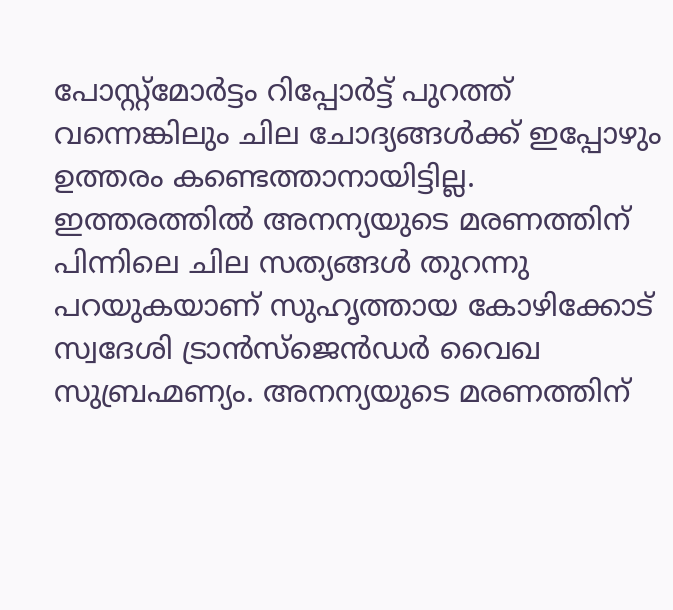പോസ്റ്റ്‌മോർട്ടം റിപ്പോർട്ട് പുറത്ത് വന്നെങ്കിലും ചില ചോദ്യങ്ങൾക്ക് ഇപ്പോഴും ഉത്തരം കണ്ടെത്താനായിട്ടില്ല. ഇത്തരത്തിൽ അനന്യയുടെ മരണത്തിന് പിന്നിലെ ചില സത്യങ്ങൾ തുറന്നു പറയുകയാണ് സുഹൃത്തായ കോഴിക്കോട് സ്വദേശി ട്രാൻസ്‌ജെൻഡർ വൈഖ സുബ്രഹ്മണ്യം. അനന്യയുടെ മരണത്തിന്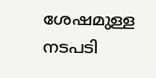ശേഷമുള്ള നടപടി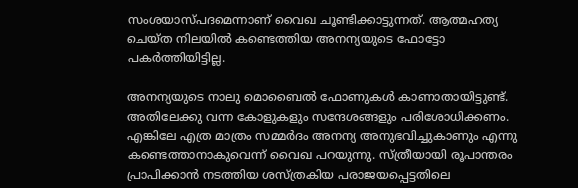സംശയാസ്പദമെന്നാണ് വൈഖ ചൂണ്ടിക്കാട്ടുന്നത്. ആത്മഹത്യ ചെയ്ത നിലയിൽ കണ്ടെത്തിയ അനന്യയുടെ ഫോട്ടോ പകർത്തിയിട്ടില്ല.

അനന്യയുടെ നാലു മൊബൈൽ ഫോണുകൾ കാണാതായിട്ടുണ്ട്. അതിലേക്കു വന്ന കോളുകളും സന്ദേശങ്ങളും പരിശോധിക്കണം. എങ്കിലേ എത്ര മാത്രം സമ്മർദം അനന്യ അനുഭവിച്ചുകാണും എന്നു കണ്ടെത്താനാകുവെന്ന് വൈഖ പറയുന്നു. സ്ത്രീയായി രൂപാന്തരം പ്രാപിക്കാൻ നടത്തിയ ശസ്ത്രകിയ പരാജയപ്പെട്ടതിലെ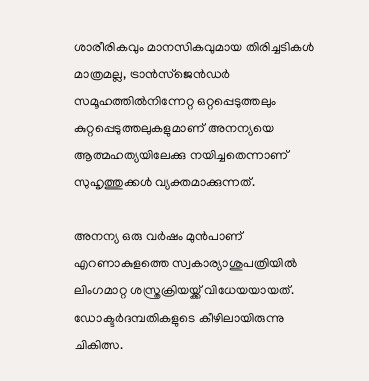ശാരീരികവും മാനസികവുമായ തിരിച്ചടികൾ മാത്രമല്ല, ട്രാൻസ്ജെൻഡർ സമൂഹത്തിൽനിന്നേറ്റ ഒറ്റപ്പെടുത്തലും കുറ്റപ്പെടുത്തലുകളുമാണ് അനന്യയെ ആത്മഹത്യയിലേക്കു നയിച്ചതെന്നാണ് സുഹൃത്തുക്കൾ വ്യക്തമാക്കുന്നത്.

അനന്യ ഒരു വർഷം മുൻപാണ് എറണാകുളത്തെ സ്വകാര്യാശുപത്രിയിൽ ലിംഗമാറ്റ ശസ്ത്രക്രിയയ്ക്ക് വിധേയയായത്. ഡോക്ടർദമ്പതികളുടെ കീഴിലായിരുന്നു ചികിത്സ.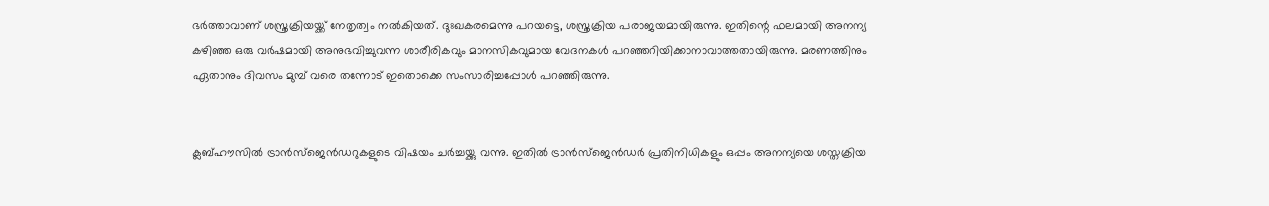ഭർത്താവാണ് ശസ്ത്രക്രിയയ്ക്ക് നേതൃത്വം നൽകിയത്. ദുഃഖകരമെന്നു പറയട്ടെ, ശസ്ത്രക്രിയ പരാജയമായിരുന്നു. ഇതിന്റെ ഫലമായി അനന്യ കഴിഞ്ഞ ഒരു വർഷമായി അനുഭവിച്ചുവന്ന ശാരീരികവും മാനസികവുമായ വേദനകൾ പറഞ്ഞറിയിക്കാനാവാത്തതായിരുന്നു. മരണത്തിനും ഏതാനും ദിവസം മുമ്പ് വരെ തന്നോട് ഇതൊക്കെ സംസാരിച്ചപ്പോൾ പറഞ്ഞിരുന്നു.


ക്ലബ്ഹൗസിൽ ട്രാൻസ്ജെൻഡറുകളുടെ വിഷയം ചർച്ചയ്ക്കു വന്നു. ഇതിൽ ട്രാൻസ്ജെൻഡർ പ്രതിനിധികളും ഒപ്പം അനന്യയെ ശസ്തക്രിയ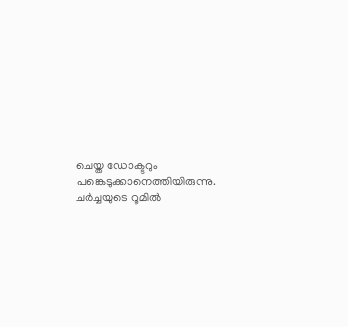ചെയ്ത ഡോക്ടറും പങ്കെടുക്കാനെത്തിയിരുന്നു. ചർച്ചയുടെ റൂമിൽ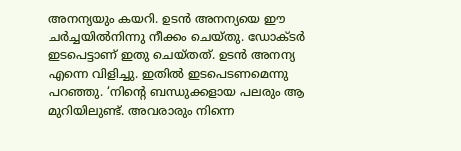അനന്യയും കയറി. ഉടൻ അനന്യയെ ഈ ചർച്ചയിൽനിന്നു നീക്കം ചെയ്തു. ഡോക്ടർ ഇടപെട്ടാണ് ഇതു ചെയ്തത്. ഉടൻ അനന്യ എന്നെ വിളിച്ചു. ഇതിൽ ഇടപെടണമെന്നു പറഞ്ഞു. ‘നിന്റെ ബന്ധുക്കളായ പലരും ആ മുറിയിലുണ്ട്. അവരാരും നിന്നെ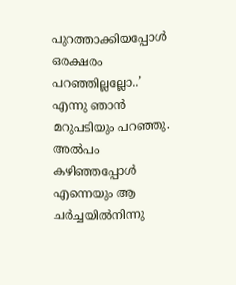പുറത്താക്കിയപ്പോൾ ഒരക്ഷരം പറഞ്ഞില്ലല്ലോ..’ എന്നു ഞാൻ മറുപടിയും പറഞ്ഞു. അൽപം കഴിഞ്ഞപ്പോൾ എന്നെയും ആ ചർച്ചയിൽനിന്നു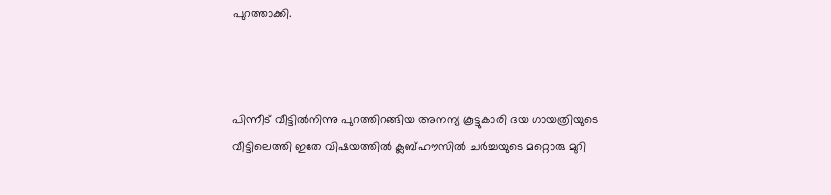പുറത്താക്കി.



പിന്നീട് വീട്ടിൽനിന്നു പുറത്തിറങ്ങിയ അനന്യ കൂട്ടുകാരി ദയ ഗായത്രിയുടെ വീട്ടിലെത്തി ഇതേ വിഷയത്തിൽ ക്ലബ്ഹൗസിൽ ചർച്ചയുടെ മറ്റൊരു മുറി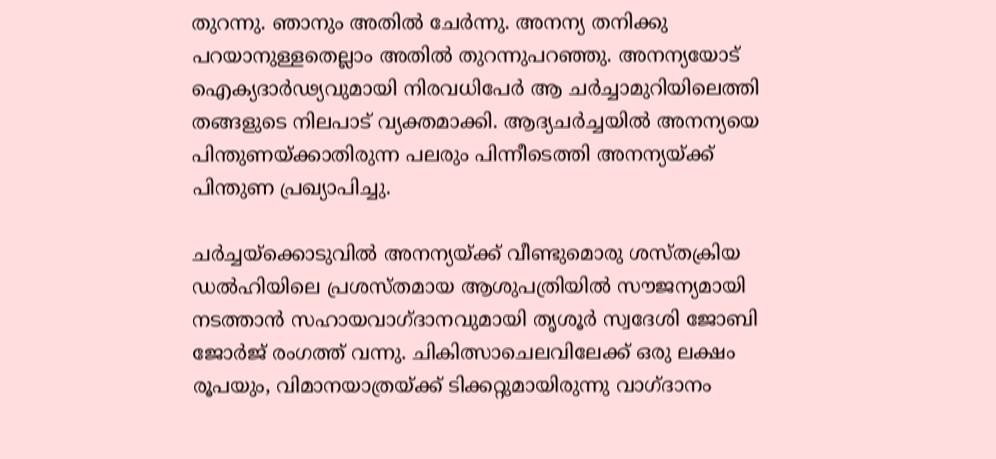തുറന്നു. ഞാനും അതിൽ ചേർന്നു. അനന്യ തനിക്കു പറയാനുള്ളതെല്ലാം അതിൽ തുറന്നുപറഞ്ഞു. അനന്യയോട് ഐക്യദാർഢ്യവുമായി നിരവധിപേർ ആ ചർച്ചാമുറിയിലെത്തി തങ്ങളുടെ നിലപാട് വ്യക്തമാക്കി. ആദ്യചർച്ചയിൽ അനന്യയെ പിന്തുണയ്ക്കാതിരുന്ന പലരും പിന്നീടെത്തി അനന്യയ്ക്ക് പിന്തുണ പ്രഖ്യാപിച്ചു.

ചർച്ചയ്‌ക്കൊടുവിൽ അനന്യയ്ക്ക് വീണ്ടുമൊരു ശസ്തക്രിയ ഡൽഹിയിലെ പ്രശസ്തമായ ആശുപത്രിയിൽ സൗജന്യമായി നടത്താൻ സഹായവാഗ്ദാനവുമായി തൃശൂർ സ്വദേശി ജോബി ജോർജ് രംഗത്ത് വന്നു. ചികിത്സാചെലവിലേക്ക് ഒരു ലക്ഷം രൂപയും, വിമാനയാത്രയ്ക്ക് ടിക്കറ്റുമായിരുന്നു വാഗ്ദാനം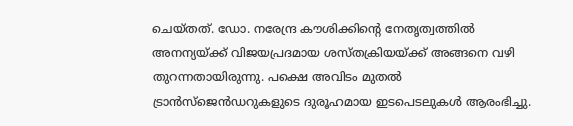ചെയ്തത്. ഡോ. നരേന്ദ്ര കൗശിക്കിന്റെ നേതൃത്വത്തിൽ അനന്യയ്ക്ക് വിജയപ്രദമായ ശസ്തക്രിയയ്ക്ക് അങ്ങനെ വഴി തുറന്നതായിരുന്നു. പക്ഷെ അവിടം മുതൽ ട്രാൻസ്ജെൻഡറുകളുടെ ദുരൂഹമായ ഇടപെടലുകൾ ആരംഭിച്ചു.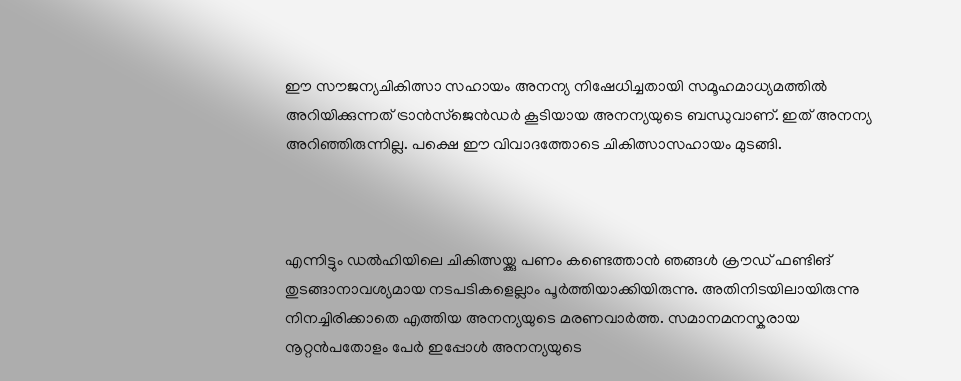ഈ സൗജന്യചികിത്സാ സഹായം അനന്യ നിഷേധിച്ചതായി സമൂഹമാധ്യമത്തിൽ അറിയിക്കുന്നത് ട്രാൻസ്ജെൻഡർ കൂടിയായ അനന്യയുടെ ബന്ധുവാണ്. ഇത് അനന്യ അറിഞ്ഞിരുന്നില്ല. പക്ഷെ ഈ വിവാദത്തോടെ ചികിത്സാസഹായം മുടങ്ങി.



എന്നിട്ടും ഡൽഹിയിലെ ചികിത്സയ്ക്കു പണം കണ്ടെത്താൻ ഞങ്ങൾ ക്രൗഡ് ഫണ്ടിങ് തുടങ്ങാനാവശ്യമായ നടപടികളെല്ലാം പൂർത്തിയാക്കിയിരുന്നു. അതിനിടയിലായിരുന്നു നിനച്ചിരിക്കാതെ എത്തിയ അനന്യയുടെ മരണവാർത്ത. സമാനമനസ്കരായ നൂറ്റൻപതോളം പേർ ഇപ്പോൾ അനന്യയുടെ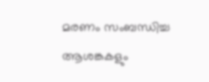മരണം സംബന്ധിച്ച ആശങ്കകളും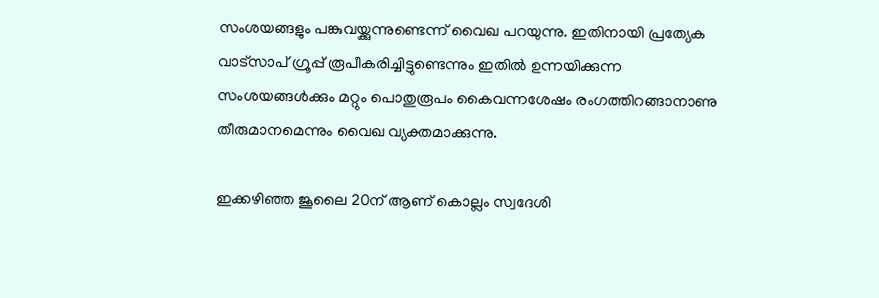സംശയങ്ങളും പങ്കുവയ്ക്കുന്നുണ്ടെന്ന് വൈഖ പറയുന്നു. ഇതിനായി പ്രത്യേക വാട്സാപ് ഗ്രൂപ്പ് രൂപീകരിച്ചിട്ടുണ്ടെന്നും ഇതിൽ ഉന്നയിക്കുന്ന സംശയങ്ങൾക്കും മറ്റും പൊതുരൂപം കൈവന്നശേഷം രംഗത്തിറങ്ങാനാണു തീരുമാനമെന്നും വൈഖ വ്യക്തമാക്കുന്നു.

ഇക്കഴിഞ്ഞ ജൂലൈ 20ന് ആണ് കൊല്ലം സ്വദേശി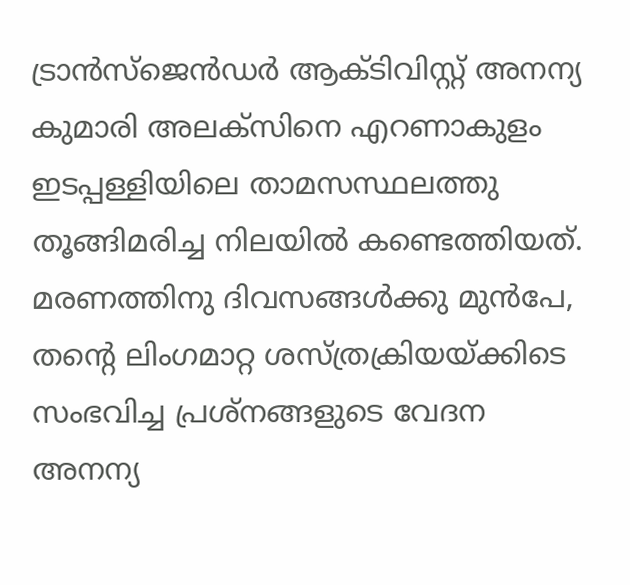ട്രാൻസ്‌ജെൻഡർ ആക്ടിവിസ്റ്റ് അനന്യ കുമാരി അലക്സിനെ എറണാകുളം ഇടപ്പള്ളിയിലെ താമസസ്ഥലത്തു തൂങ്ങിമരിച്ച നിലയിൽ കണ്ടെത്തിയത്. മരണത്തിനു ദിവസങ്ങൾക്കു മുൻപേ, തന്റെ ലിംഗമാറ്റ ശസ്ത്രക്രിയയ്ക്കിടെ സംഭവിച്ച പ്രശ്നങ്ങളുടെ വേദന അനന്യ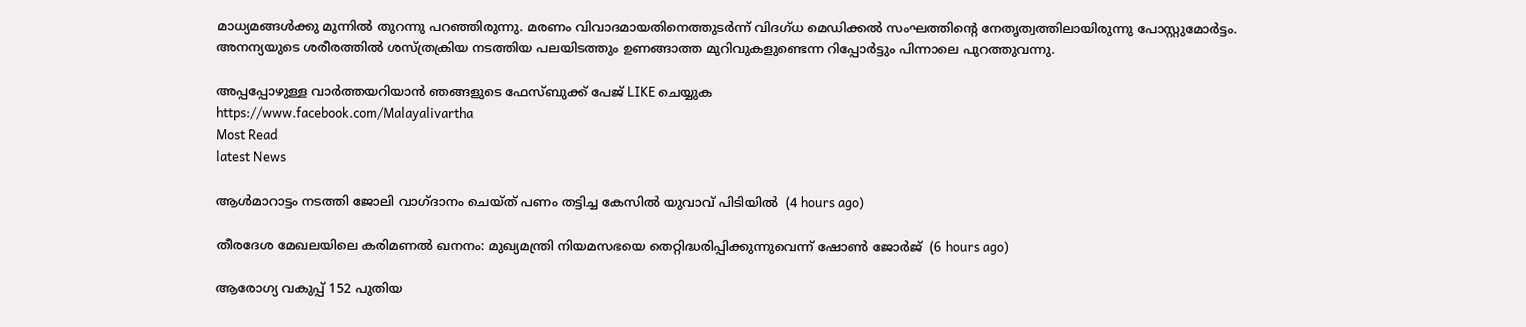മാധ്യമങ്ങൾക്കു മുന്നിൽ തുറന്നു പറഞ്ഞിരുന്നു. മരണം വിവാദമായതിനെത്തുടർന്ന് വിദഗ്ധ മെഡിക്കൽ സംഘത്തിന്റെ നേതൃത്വത്തിലായിരുന്നു പോസ്റ്റുമോർട്ടം. അനന്യയുടെ ശരീരത്തിൽ ശസ്ത്രക്രിയ നടത്തിയ പലയിടത്തും ഉണങ്ങാത്ത മുറിവുകളുണ്ടെന്ന റിപ്പോർട്ടും പിന്നാലെ പുറത്തുവന്നു.

അപ്പപ്പോഴുള്ള വാര്‍ത്തയറിയാന്‍ ഞങ്ങളുടെ ഫേസ്‌ബുക്ക്‌ പേജ് LIKE ചെയ്യുക
https://www.facebook.com/Malayalivartha
Most Read
latest News

ആള്‍മാറാട്ടം നടത്തി ജോലി വാഗ്ദാനം ചെയ്ത് പണം തട്ടിച്ച കേസില്‍ യുവാവ് പിടിയില്‍  (4 hours ago)

തീരദേശ മേഖലയിലെ കരിമണല്‍ ഖനനം: മുഖ്യമന്ത്രി നിയമസഭയെ തെറ്റിദ്ധരിപ്പിക്കുന്നുവെന്ന് ഷോണ്‍ ജോര്‍ജ്  (6 hours ago)

ആരോഗ്യ വകുപ്പ് 152 പുതിയ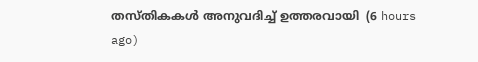തസ്തികകള്‍ അനുവദിച്ച് ഉത്തരവായി  (6 hours ago)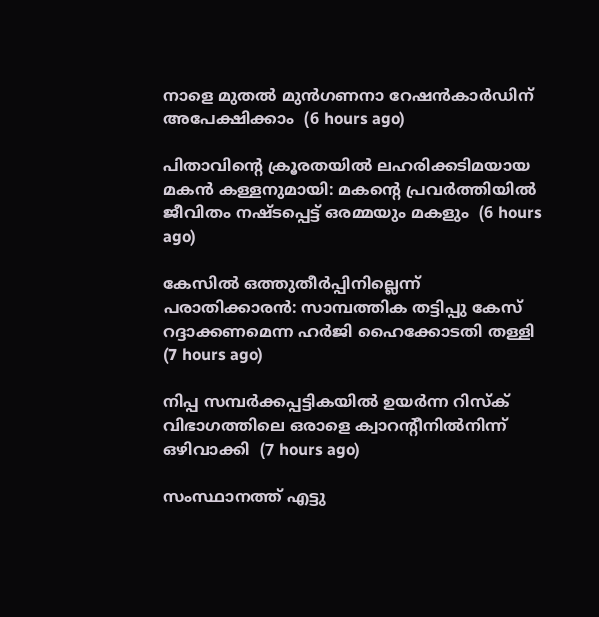നാളെ മുതല്‍ മുന്‍ഗണനാ റേഷന്‍കാര്‍ഡിന് അപേക്ഷിക്കാം  (6 hours ago)

പിതാവിന്റെ ക്രൂരതയില്‍ ലഹരിക്കടിമയായ മകന്‍ കള്ളനുമായി: മകന്റെ പ്രവര്‍ത്തിയില്‍ ജീവിതം നഷ്ടപ്പെട്ട് ഒരമ്മയും മകളും  (6 hours ago)

കേസില്‍ ഒത്തുതീര്‍പ്പിനില്ലെന്ന് പരാതിക്കാരന്‍: സാമ്പത്തിക തട്ടിപ്പു കേസ് റദ്ദാക്കണമെന്ന ഹര്‍ജി ഹൈക്കോടതി തള്ളി  (7 hours ago)

നിപ്പ സമ്പര്‍ക്കപ്പട്ടികയില്‍ ഉയര്‍ന്ന റിസ്‌ക് വിഭാഗത്തിലെ ഒരാളെ ക്വാറന്റീനില്‍നിന്ന് ഒഴിവാക്കി  (7 hours ago)

സംസ്ഥാനത്ത് എട്ടു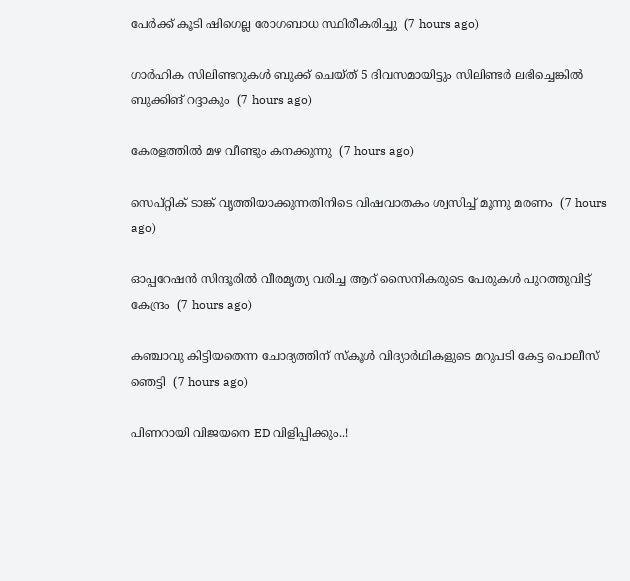പേര്‍ക്ക് കൂടി ഷിഗെല്ല രോഗബാധ സ്ഥിരീകരിച്ചു  (7 hours ago)

ഗാര്‍ഹിക സിലിണ്ടറുകള്‍ ബുക്ക് ചെയ്ത് 5 ദിവസമായിട്ടും സിലിണ്ടര്‍ ലഭിച്ചെങ്കില്‍ ബുക്കിങ് റദ്ദാകും  (7 hours ago)

കേരളത്തില്‍ മഴ വീണ്ടും കനക്കുന്നു  (7 hours ago)

സെപ്റ്റിക് ടാങ്ക് വൃത്തിയാക്കുന്നതിനിടെ വിഷവാതകം ശ്വസിച്ച് മൂന്നു മരണം  (7 hours ago)

ഓപ്പറേഷന്‍ സിന്ദൂരില്‍ വീരമൃത്യ വരിച്ച ആറ് സൈനികരുടെ പേരുകള്‍ പുറത്തുവിട്ട് കേന്ദ്രം  (7 hours ago)

കഞ്ചാവു കിട്ടിയതെന്ന ചോദ്യത്തിന് സ്‌കൂള്‍ വിദ്യാര്‍ഥികളുടെ മറുപടി കേട്ട പൊലീസ് ഞെട്ടി  (7 hours ago)

പിണറായി വിജയനെ ED വിളിപ്പിക്കും..!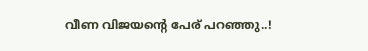വീണ വിജയന്റെ പേര് പറഞ്ഞു..!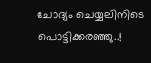ചോദ്യം ചെയ്യലിനിടെ പൊട്ടിക്കരഞ്ഞു..!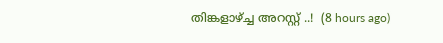തിങ്കളാഴ്ച്ച അറസ്റ്റ് ..!  (8 hours ago)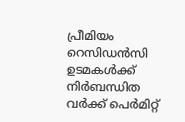പ്രീമിയം റെസിഡൻസി ഉടമകൾക്ക് നിർബന്ധിത വർക്ക് പെർമിറ്റ്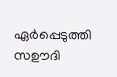ഏർപ്പെടുത്തി സഊദി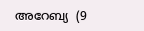അറേബ്യ  (9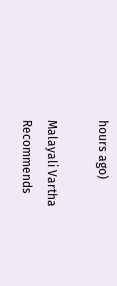hours ago)

Malayali Vartha Recommends